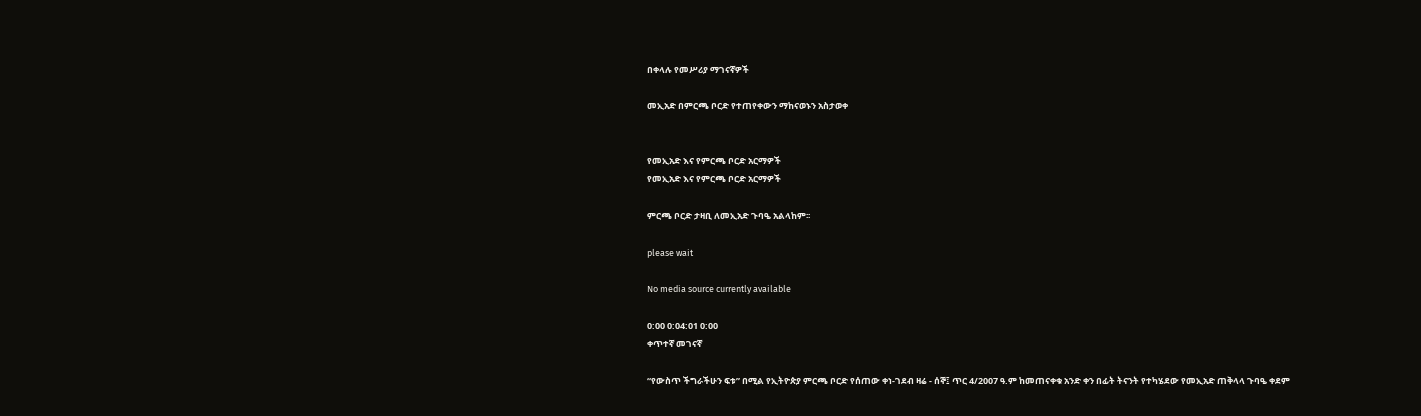በቀላሉ የመሥሪያ ማገናኛዎች

መኢአድ በምርጫ ቦርድ የተጠየቀውን ማከናወኑን አስታወቀ


የመኢአድ እና የምርጫ ቦርድ አርማዎች
የመኢአድ እና የምርጫ ቦርድ አርማዎች

ምርጫ ቦርድ ታዛቢ ለመኢአድ ጉባዔ አልላከም፡፡

please wait

No media source currently available

0:00 0:04:01 0:00
ቀጥተኛ መገናኛ

“የውስጥ ችግራችሁን ፍቱ” በሚል የኢትዮጵያ ምርጫ ቦርድ የሰጠው ቀነ-ገደብ ዛሬ - ሰኞ፤ ጥር 4/2007 ዓ.ም ከመጠናቀቁ አንድ ቀን በፊት ትናንት የተካሄደው የመኢአድ ጠቅላላ ጉባዔ ቀደም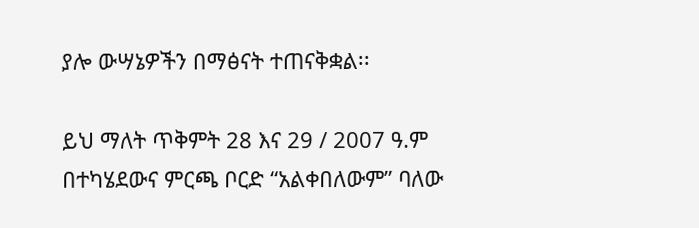ያሎ ውሣኔዎችን በማፅናት ተጠናቅቋል፡፡

ይህ ማለት ጥቅምት 28 እና 29 / 2007 ዓ.ም በተካሄደውና ምርጫ ቦርድ “አልቀበለውም” ባለው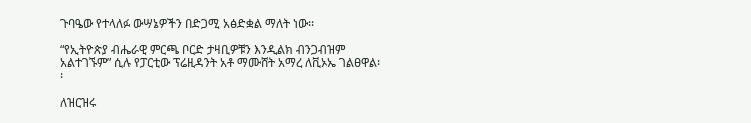ጉባዔው የተላለፉ ውሣኔዎችን በድጋሚ አፅድቋል ማለት ነው፡፡

“የኢትዮጵያ ብሔራዊ ምርጫ ቦርድ ታዛቢዎቹን እንዲልክ ብንጋብዝም አልተገኙም” ሲሉ የፓርቲው ፕሬዚዳንት አቶ ማሙሸት አማረ ለቪኦኤ ገልፀዋል፡፡

ለዝርዝሩ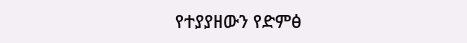የተያያዘውን የድምፅ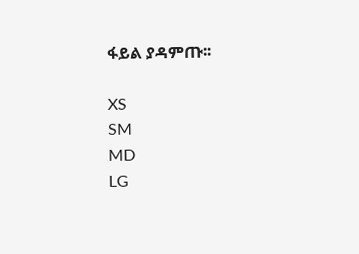ፋይል ያዳምጡ፡፡

XS
SM
MD
LG